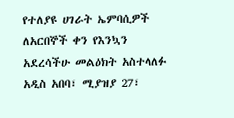የተለያዩ ሀገራት ኤምባሲዎች ለአርበኞች ቀን የእንኳን አደረሳችሁ መልዕክት አስተላለፉ
አዲስ አበባ፣ ሚያዝያ 27፣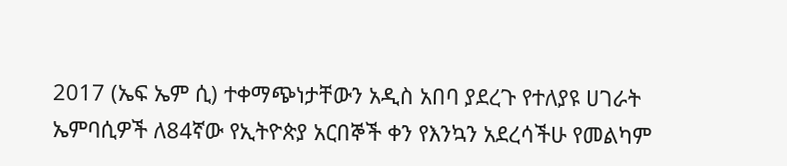2017 (ኤፍ ኤም ሲ) ተቀማጭነታቸውን አዲስ አበባ ያደረጉ የተለያዩ ሀገራት ኤምባሲዎች ለ84ኛው የኢትዮጵያ አርበኞች ቀን የእንኳን አደረሳችሁ የመልካም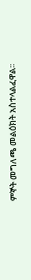ምኞት መግለጫ መልዕክት አስተላልፈዋል፡፡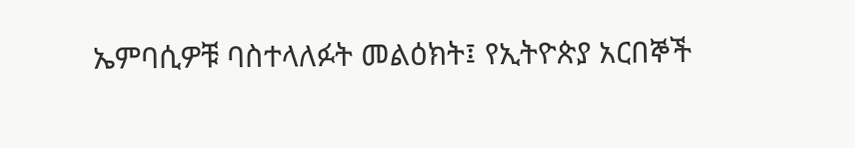ኤምባሲዎቹ ባስተላለፉት መልዕክት፤ የኢትዮጵያ አርበኞች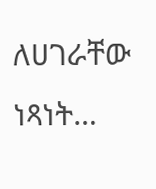ለሀገራቸው ነጻነት…